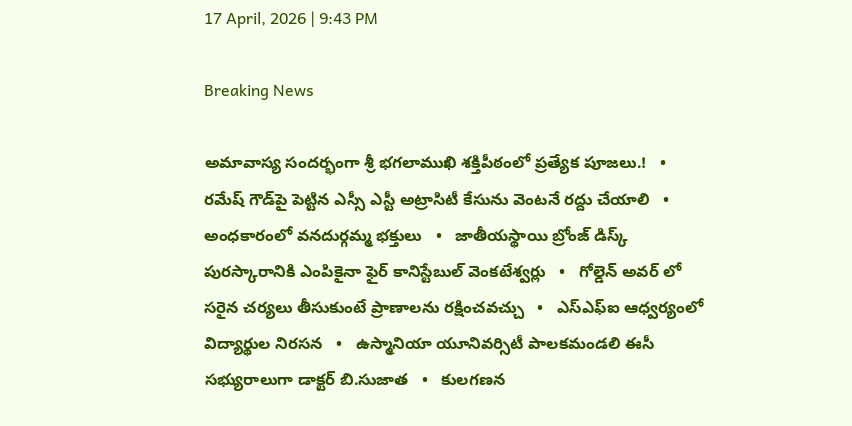17 April, 2026 | 9:43 PM

Breaking News

అమావాస్య సందర్భంగా శ్రీ భగలాముఖి శక్తిపీఠంలో ప్రత్యేక పూజలు.!   •   రమేష్ గౌడ్‌పై పెట్టిన ఎస్సీ ఎస్టీ అట్రాసిటీ కేసును వెంటనే రద్దు చేయాలి   •   అంధకారంలో వనదుర్గమ్మ భక్తులు   •   జాతీయస్థాయి బ్రోంజ్ డిస్క్ పురస్కారానికి ఎంపికైనా ఫైర్ కానిస్టేబుల్ వెంకటేశ్వర్లు   •   గోల్డెన్ అవర్ లో సరైన చర్యలు తీసుకుంటే ప్రాణాలను రక్షించవచ్చు   •   ఎస్ఎఫ్ఐ ఆధ్వర్యంలో విద్యార్థుల నిరసన   •   ఉస్మానియా యూనివర్సిటీ పాలకమండలి ఈసీ సభ్యురాలుగా డాక్టర్ బి.సుజాత   •   కులగణన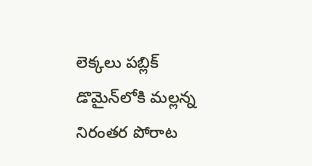లెక్కలు పబ్లిక్ డొమైన్‌లోకి మల్లన్న నిరంతర పోరాట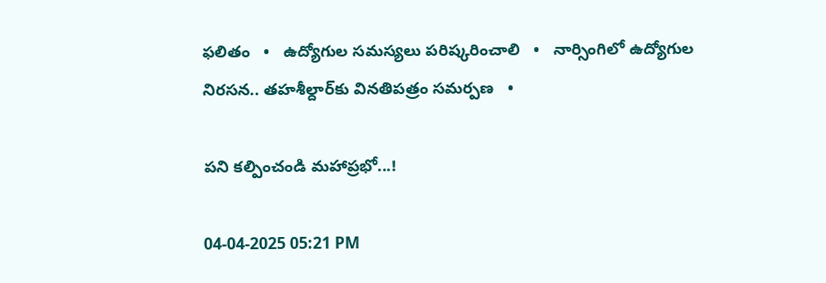ఫలితం   •   ఉద్యోగుల సమస్యలు పరిష్కరించాలి   •   నార్సింగిలో ఉద్యోగుల నిరసన.. తహశీల్దార్‌కు వినతిపత్రం సమర్పణ   •

పని కల్పించండి మహాప్రభో...!

04-04-2025 05:21 PM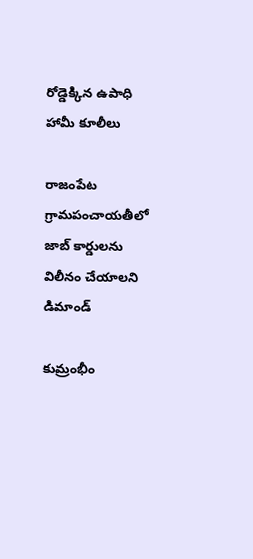రోడ్డెక్కిన ఉపాధి హామీ కూలీలు

రాజంపేట గ్రామపంచాయతీలో జాబ్ కార్డులను విలీనం చేయాలని డిమాండ్

కుమ్రంభీం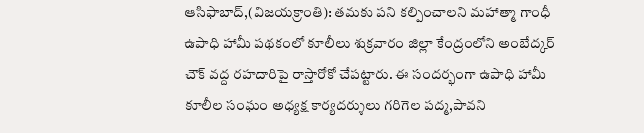ఆసిఫాబాద్,(విజయక్రాంతి): తమకు పని కల్పించాలని మహాత్మా గాంధీ ఉపాధి హామీ పథకంలో కూలీలు శుక్రవారం జిల్లా కేంద్రంలోని అంబేద్కర్ చౌక్ వద్ద రహదారిపై రాస్తారోకో చేపట్టారు. ఈ సందర్భంగా ఉపాధి హామీ కూలీల సంఘం అధ్యక్ష కార్యదర్శులు గరిగెల పద్మ,పావని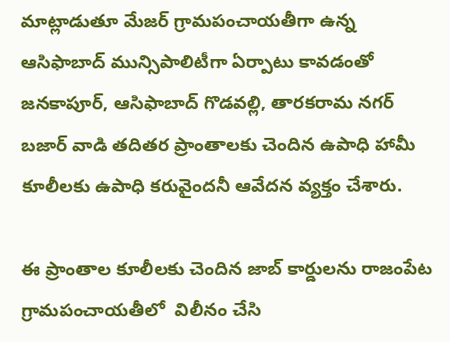మాట్లాడుతూ మేజర్ గ్రామపంచాయతీగా ఉన్న ఆసిఫాబాద్ మున్సిపాలిటీగా ఏర్పాటు కావడంతో జనకాపూర్, ఆసిఫాబాద్ గొడవల్లి, తారకరామ నగర్ బజార్ వాడి తదితర ప్రాంతాలకు చెందిన ఉపాధి హామీ కూలీలకు ఉపాధి కరువైందనీ ఆవేదన వ్యక్తం చేశారు.

ఈ ప్రాంతాల కూలీలకు చెందిన జాబ్ కార్డులను రాజంపేట గ్రామపంచాయతీలో  విలీనం చేసి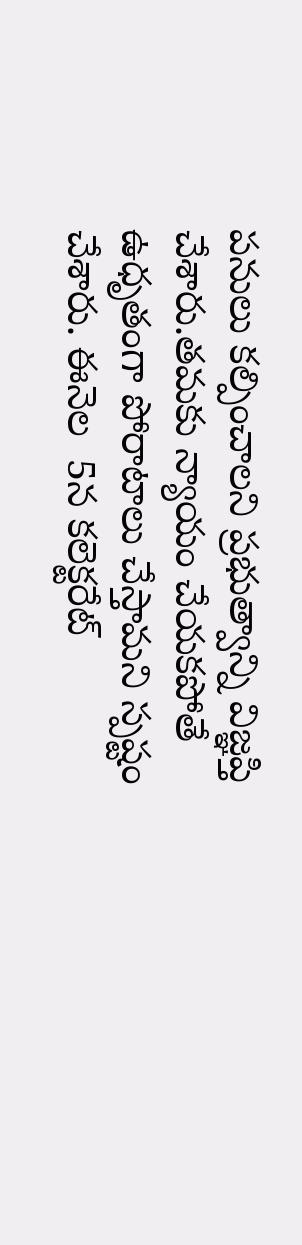పనులు కల్పించాలని ప్రభుత్వాన్ని విజ్ఞప్తి చేశారు.తమకు న్యాయం చేయకపోతే ఉధృతంగా పోరాటాలు చేస్తామని స్పష్టం చేశారు. ఈనెల  5న కలెక్టరేట్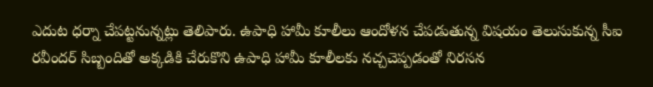ఎదుట ధర్నా చేపట్టనున్నట్లు తెలిపారు. ఉపాధి హామీ కూలీలు ఆందోళన చేపడుతున్న విషయం తెలుసుకున్న సీఐ రవీందర్ సిబ్బందితో అక్కడికి చేరుకొని ఉపాధి హామీ కూలీలకు నచ్చచెప్పడంతో నిరసన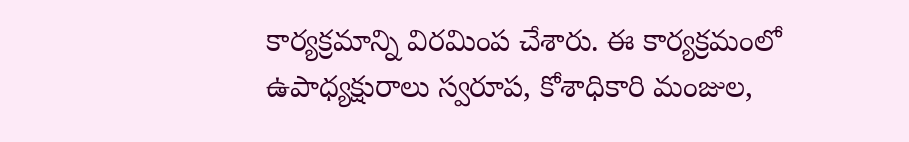కార్యక్రమాన్ని విరమింప చేశారు. ఈ కార్యక్రమంలో ఉపాధ్యక్షురాలు స్వరూప, కోశాధికారి మంజుల,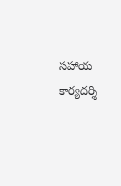సహాయ కార్యదర్శి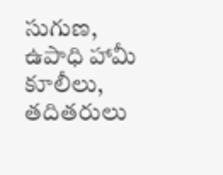సుగుణ, ఉపాధి హామీ కూలీలు, తదితరులు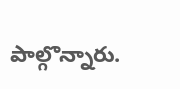పాల్గొన్నారు.